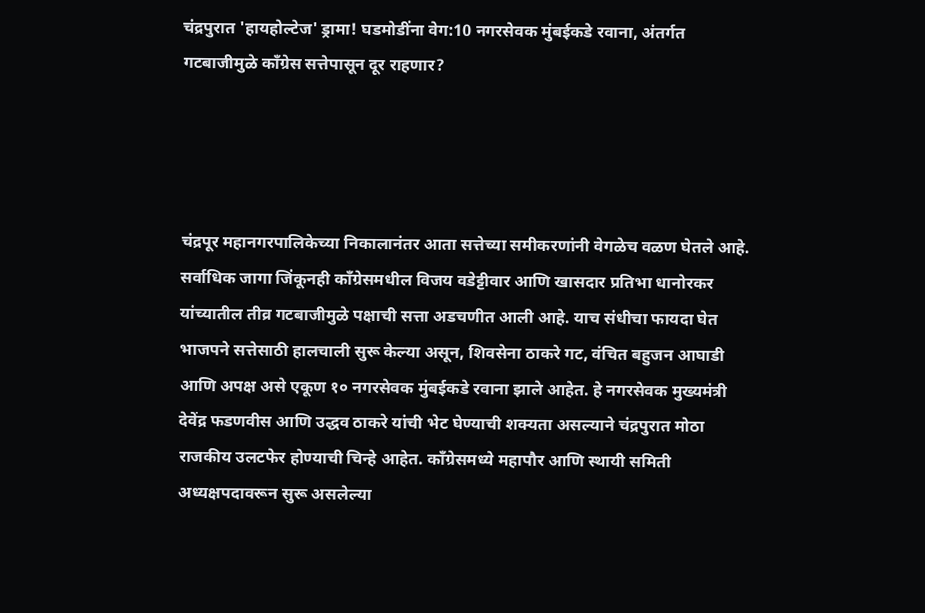चंद्रपुरात 'हायहोल्टेज' ड्रामा! घडमोडींना वेग:10 नगरसेवक मुंबईकडे रवाना, अंतर्गत गटबाजीमुळे काँग्रेस सत्तेपासून दूर राहणार‌?




चंद्रपूर महानगरपालिकेच्या निकालानंतर आता सत्तेच्या समीकरणांनी वेगळेच वळण घेतले आहे. सर्वाधिक जागा जिंकूनही काँग्रेसमधील विजय वडेट्टीवार आणि खासदार प्रतिभा धानोरकर यांच्यातील तीव्र गटबाजीमुळे पक्षाची सत्ता अडचणीत आली आहे. याच संधीचा फायदा घेत भाजपने सत्तेसाठी हालचाली सुरू केल्या असून, शिवसेना ठाकरे गट, वंचित बहुजन आघाडी आणि अपक्ष असे एकूण १० नगरसेवक मुंबईकडे रवाना झाले आहेत. हे नगरसेवक मुख्यमंत्री देवेंद्र फडणवीस आणि उद्धव ठाकरे यांची भेट घेण्याची शक्यता असल्याने चंद्रपुरात मोठा राजकीय उलटफेर होण्याची चिन्हे आहेत. काँग्रेसमध्ये महापौर आणि स्थायी समिती अध्यक्षपदावरून सुरू असलेल्या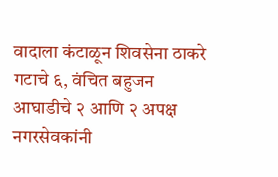वादाला कंटाळून शिवसेना ठाकरे गटाचे ६, वंचित बहुजन आघाडीचे २ आणि २ अपक्ष नगरसेवकांनी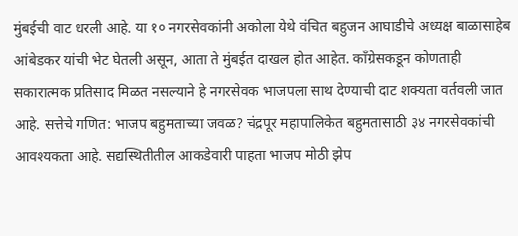मुंबईची वाट धरली आहे. या १० नगरसेवकांनी अकोला येथे वंचित बहुजन आघाडीचे अध्यक्ष बाळासाहेब आंबेडकर यांची भेट घेतली असून, आता ते मुंबईत दाखल होत आहेत. काँग्रेसकडून कोणताही सकारात्मक प्रतिसाद मिळत नसल्याने हे नगरसेवक भाजपला साथ देण्याची दाट शक्यता वर्तवली जात आहे. सत्तेचे गणित: भाजप बहुमताच्या जवळ? चंद्रपूर महापालिकेत बहुमतासाठी ३४ नगरसेवकांची आवश्यकता आहे. सद्यस्थितीतील आकडेवारी पाहता भाजप मोठी झेप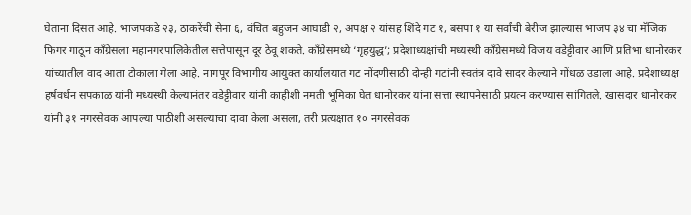घेताना दिसत आहे. भाजपकडे २३, ठाकरेंची सेना ६, वंचित बहुजन आघाडी २, अपक्ष २ यांसह शिंदे गट १, बसपा १ या सर्वांची बेरीज झाल्यास भाजप ३४ चा मॅजिक फिगर गाठून काँग्रेसला महानगरपालिकेतील सत्तेपासून दूर ठेवू शकते. काँग्रेसमध्ये ‘गृहयुद्ध’; प्रदेशाध्यक्षांची मध्यस्थी काँग्रेसमध्ये विजय वडेट्टीवार आणि प्रतिभा धानोरकर यांच्यातील वाद आता टोकाला गेला आहे. नागपूर विभागीय आयुक्त कार्यालयात गट नोंदणीसाठी दोन्ही गटांनी स्वतंत्र दावे सादर केल्याने गोंधळ उडाला आहे. प्रदेशाध्यक्ष हर्षवर्धन सपकाळ यांनी मध्यस्थी केल्यानंतर वडेट्टीवार यांनी काहीशी नमती भूमिका घेत धानोरकर यांना सत्ता स्थापनेसाठी प्रयत्न करण्यास सांगितले. खासदार धानोरकर यांनी ३१ नगरसेवक आपल्या पाठीशी असल्याचा दावा केला असला, तरी प्रत्यक्षात १० नगरसेवक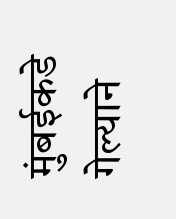मुंबईकडे गेल्याने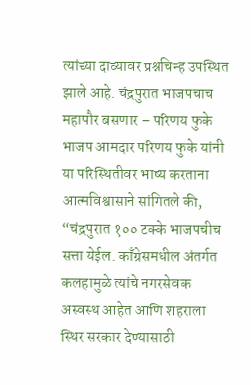त्यांच्या दाव्यावर प्रश्नचिन्ह उपस्थित झाले आहे. चंद्रपुरात भाजपचाच महापौर बसणार – परिणय फुके भाजप आमदार परिणय फुके यांनी या परिस्थितीवर भाष्य करताना आत्मविश्वासाने सांगितले की, “चंद्रपुरात १०० टक्के भाजपचीच सत्ता येईल. काँग्रेसमधील अंतर्गत कलहामुळे त्यांचे नगरसेवक अस्वस्थ आहेत आणि शहराला स्थिर सरकार देण्यासाठी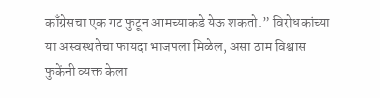काँग्रेसचा एक गट फुटून आमच्याकडे येऊ शकतो.” विरोधकांच्या या अस्वस्थतेचा फायदा भाजपला मिळेल, असा ठाम विश्वास फुकेंनी व्यक्त केला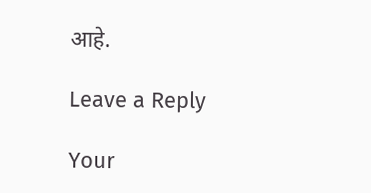आहे.

Leave a Reply

Your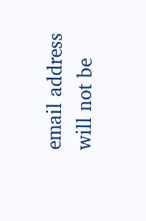email address will not be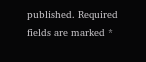published. Required fields are marked *